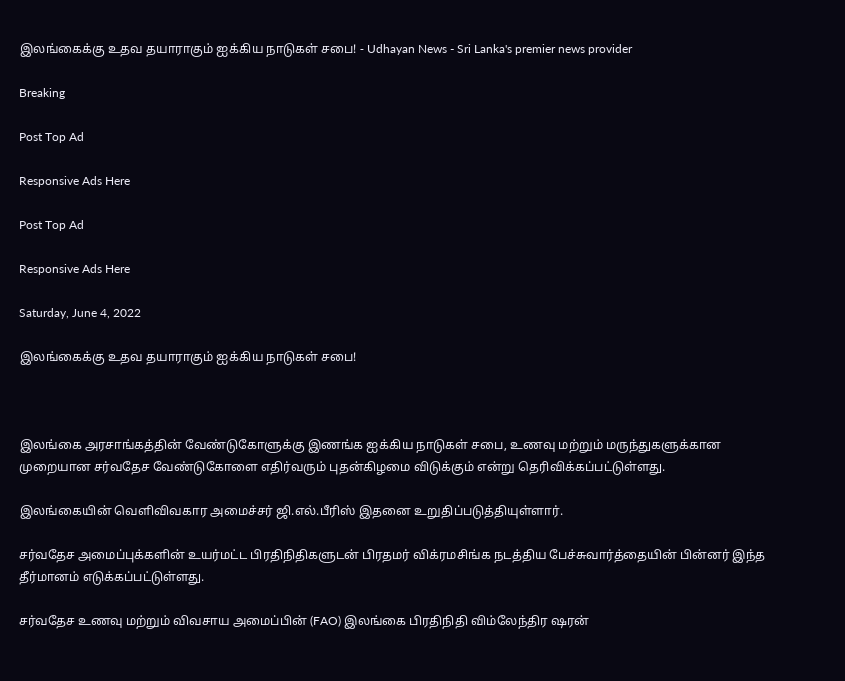இலங்கைக்கு உதவ தயாராகும் ஐக்கிய நாடுகள் சபை! - Udhayan News - Sri Lanka's premier news provider

Breaking

Post Top Ad

Responsive Ads Here

Post Top Ad

Responsive Ads Here

Saturday, June 4, 2022

இலங்கைக்கு உதவ தயாராகும் ஐக்கிய நாடுகள் சபை!



இலங்கை அரசாங்கத்தின் வேண்டுகோளுக்கு இணங்க ஐக்கிய நாடுகள் சபை, உணவு மற்றும் மருந்துகளுக்கான முறையான சர்வதேச வேண்டுகோளை எதிர்வரும் புதன்கிழமை விடுக்கும் என்று தெரிவிக்கப்பட்டுள்ளது.

இலங்கையின் வெளிவிவகார அமைச்சர் ஜி.எல்.பீரிஸ் இதனை உறுதிப்படுத்தியுள்ளார்.

சர்வதேச அமைப்புக்களின் உயர்மட்ட பிரதிநிதிகளுடன் பிரதமர் விக்ரமசிங்க நடத்திய பேச்சுவார்த்தையின் பின்னர் இந்த தீர்மானம் எடுக்கப்பட்டுள்ளது.

சர்வதேச உணவு மற்றும் விவசாய அமைப்பின் (FAO) இலங்கை பிரதிநிதி விம்லேந்திர ஷரன்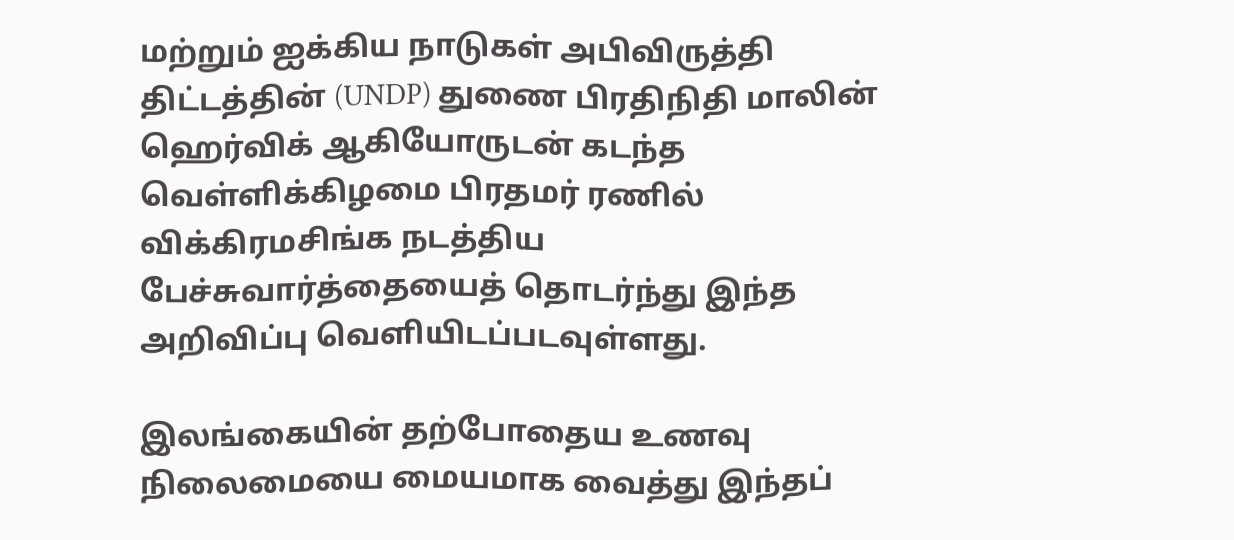மற்றும் ஐக்கிய நாடுகள் அபிவிருத்தி திட்டத்தின் (UNDP) துணை பிரதிநிதி மாலின் ஹெர்விக் ஆகியோருடன் கடந்த வெள்ளிக்கிழமை பிரதமர் ரணில் விக்கிரமசிங்க நடத்திய பேச்சுவார்த்தையைத் தொடர்ந்து இந்த அறிவிப்பு வெளியிடப்படவுள்ளது.

இலங்கையின் தற்போதைய உணவு நிலைமையை மையமாக வைத்து இந்தப்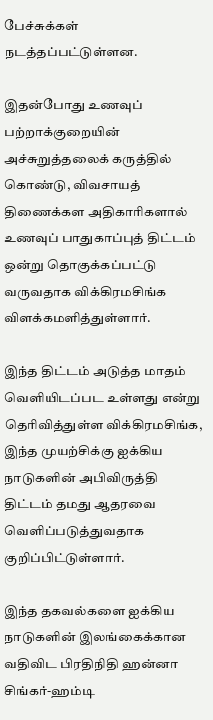பேச்சுக்கள் நடத்தப்பட்டுள்ளன.

இதன்போது உணவுப் பற்றாக்குறையின் அச்சுறுத்தலைக் கருத்தில் கொண்டு, விவசாயத் திணைக்கள அதிகாரிகளால் உணவுப் பாதுகாப்புத் திட்டம் ஒன்று தொகுக்கப்பட்டு வருவதாக விக்கிரமசிங்க விளக்கமளித்துள்ளார்.

இந்த திட்டம் அடுத்த மாதம் வெளியிடப்பட உள்ளது என்று தெரிவித்துள்ள விக்கிரமசிங்க, இந்த முயற்சிக்கு ஐக்கிய நாடுகளின் அபிவிருத்தி திட்டம் தமது ஆதரவை வெளிப்படுத்துவதாக குறிப்பிட்டுள்ளார்.

இந்த தகவல்களை ஐக்கிய நாடுகளின் இலங்கைக்கான வதிவிட பிரதிநிதி ஹன்னா சிங்கர்-ஹம்டி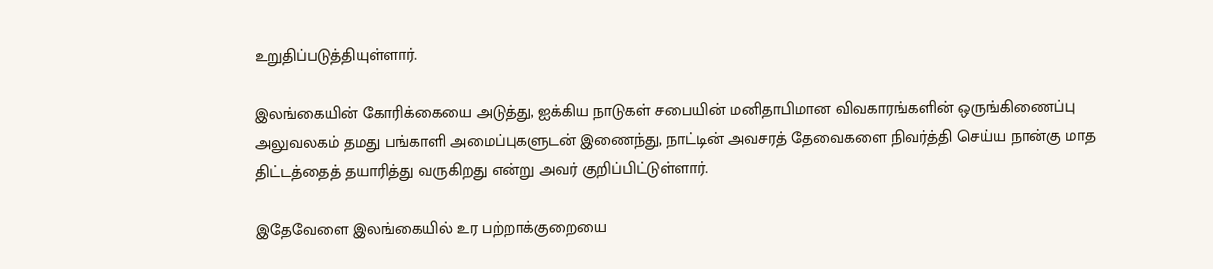உறுதிப்படுத்தியுள்ளார்.

இலங்கையின் கோரிக்கையை அடுத்து, ஐக்கிய நாடுகள் சபையின் மனிதாபிமான விவகாரங்களின் ஒருங்கிணைப்பு அலுவலகம் தமது பங்காளி அமைப்புகளுடன் இணைந்து, நாட்டின் அவசரத் தேவைகளை நிவர்த்தி செய்ய நான்கு மாத திட்டத்தைத் தயாரித்து வருகிறது என்று அவர் குறிப்பிட்டுள்ளார்.

இதேவேளை இலங்கையில் உர பற்றாக்குறையை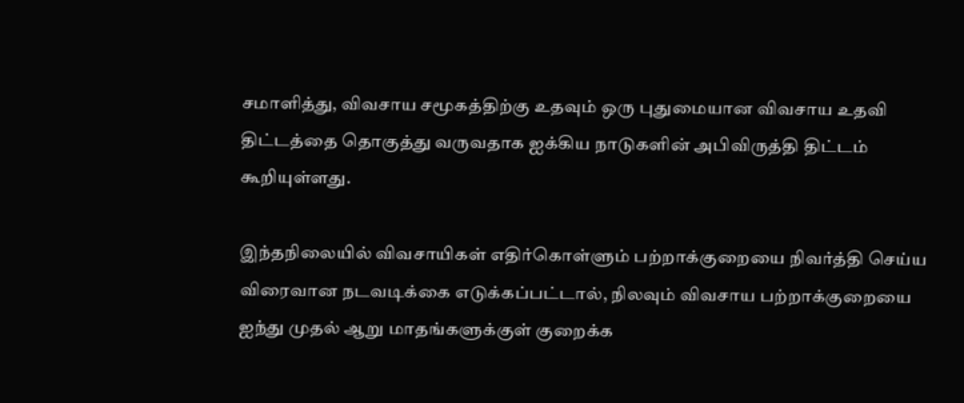சமாளித்து, விவசாய சமூகத்திற்கு உதவும் ஒரு புதுமையான விவசாய உதவி திட்டத்தை தொகுத்து வருவதாக ஐக்கிய நாடுகளின் அபிவிருத்தி திட்டம் கூறியுள்ளது.

இந்தநிலையில் விவசாயிகள் எதிர்கொள்ளும் பற்றாக்குறையை நிவர்த்தி செய்ய விரைவான நடவடிக்கை எடுக்கப்பட்டால், நிலவும் விவசாய பற்றாக்குறையை ஐந்து முதல் ஆறு மாதங்களுக்குள் குறைக்க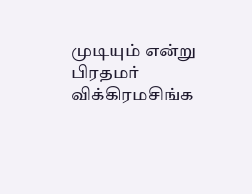முடியும் என்று பிரதமர் விக்கிரமசிங்க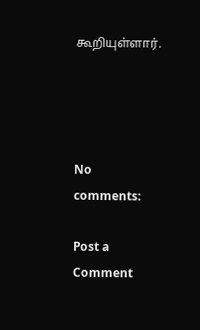கூறியுள்ளார்.




No comments:

Post a Comment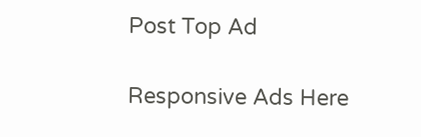Post Top Ad

Responsive Ads Here